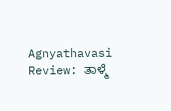Agnyathavasi Review: ತಾಳ್ಮೆ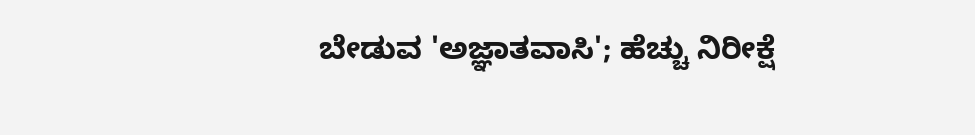ಬೇಡುವ 'ಅಜ್ಞಾತವಾಸಿ'; ಹೆಚ್ಚು ನಿರೀಕ್ಷೆ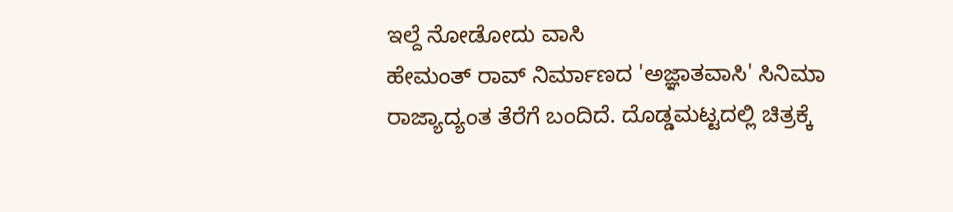ಇಲ್ದೆ ನೋಡೋದು ವಾಸಿ
ಹೇಮಂತ್ ರಾವ್ ನಿರ್ಮಾಣದ 'ಅಜ್ಞಾತವಾಸಿ' ಸಿನಿಮಾ ರಾಜ್ಯಾದ್ಯಂತ ತೆರೆಗೆ ಬಂದಿದೆ. ದೊಡ್ಡಮಟ್ಟದಲ್ಲಿ ಚಿತ್ರಕ್ಕೆ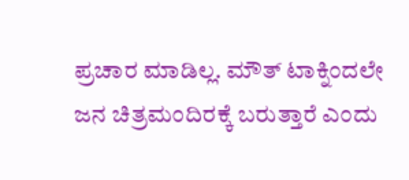ಪ್ರಚಾರ ಮಾಡಿಲ್ಲ. ಮೌತ್ ಟಾಕ್ನಿಂದಲೇ ಜನ ಚಿತ್ರಮಂದಿರಕ್ಕೆ ಬರುತ್ತಾರೆ ಎಂದು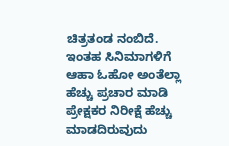ಚಿತ್ರತಂಡ ನಂಬಿದೆ. ಇಂತಹ ಸಿನಿಮಾಗಳಿಗೆ ಆಹಾ ಓಹೋ ಅಂತೆಲ್ಲಾ ಹೆಚ್ಚು ಪ್ರಚಾರ ಮಾಡಿ ಪ್ರೇಕ್ಷಕರ ನಿರೀಕ್ಷೆ ಹೆಚ್ಚು ಮಾಡದಿರುವುದು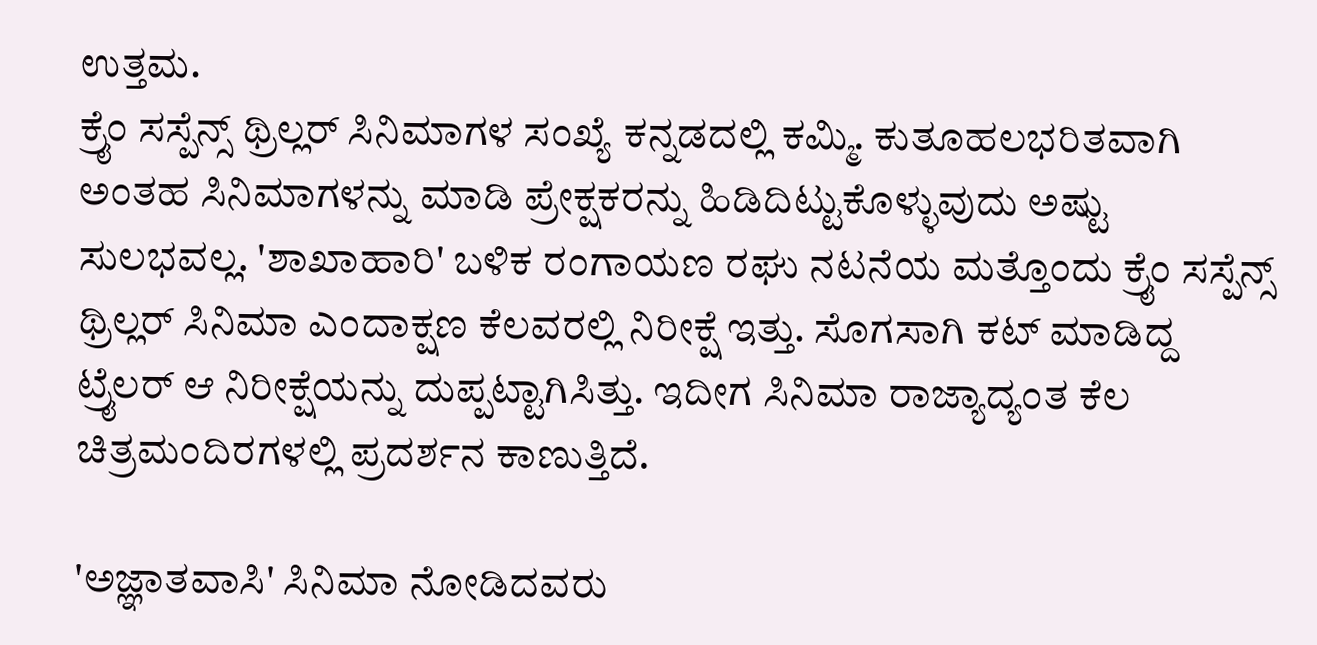ಉತ್ತಮ.
ಕ್ರೈಂ ಸಸ್ಪೆನ್ಸ್ ಥ್ರಿಲ್ಲರ್ ಸಿನಿಮಾಗಳ ಸಂಖ್ಯೆ ಕನ್ನಡದಲ್ಲಿ ಕಮ್ಮಿ. ಕುತೂಹಲಭರಿತವಾಗಿ ಅಂತಹ ಸಿನಿಮಾಗಳನ್ನು ಮಾಡಿ ಪ್ರೇಕ್ಷಕರನ್ನು ಹಿಡಿದಿಟ್ಟುಕೊಳ್ಳುವುದು ಅಷ್ಟು ಸುಲಭವಲ್ಲ. 'ಶಾಖಾಹಾರಿ' ಬಳಿಕ ರಂಗಾಯಣ ರಘು ನಟನೆಯ ಮತ್ತೊಂದು ಕ್ರೈಂ ಸಸ್ಪೆನ್ಸ್ ಥ್ರಿಲ್ಲರ್ ಸಿನಿಮಾ ಎಂದಾಕ್ಷಣ ಕೆಲವರಲ್ಲಿ ನಿರೀಕ್ಷೆ ಇತ್ತು. ಸೊಗಸಾಗಿ ಕಟ್ ಮಾಡಿದ್ದ ಟ್ರೈಲರ್ ಆ ನಿರೀಕ್ಷೆಯನ್ನು ದುಪ್ಪಟ್ಟಾಗಿಸಿತ್ತು. ಇದೀಗ ಸಿನಿಮಾ ರಾಜ್ಯಾದ್ಯಂತ ಕೆಲ ಚಿತ್ರಮಂದಿರಗಳಲ್ಲಿ ಪ್ರದರ್ಶನ ಕಾಣುತ್ತಿದೆ.

'ಅಜ್ಞಾತವಾಸಿ' ಸಿನಿಮಾ ನೋಡಿದವರು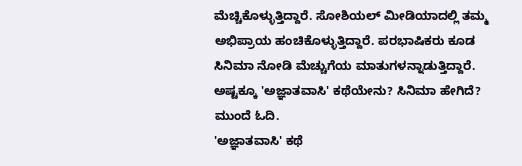ಮೆಚ್ಚಿಕೊಳ್ಳುತ್ತಿದ್ದಾರೆ. ಸೋಶಿಯಲ್ ಮೀಡಿಯಾದಲ್ಲಿ ತಮ್ಮ ಅಭಿಪ್ರಾಯ ಹಂಚಿಕೊಳ್ಳುತ್ತಿದ್ದಾರೆ. ಪರಭಾಷಿಕರು ಕೂಡ ಸಿನಿಮಾ ನೋಡಿ ಮೆಚ್ಚುಗೆಯ ಮಾತುಗಳನ್ನಾಡುತ್ತಿದ್ದಾರೆ. ಅಷ್ಟಕ್ಕೂ 'ಅಜ್ಞಾತವಾಸಿ' ಕಥೆಯೇನು? ಸಿನಿಮಾ ಹೇಗಿದೆ? ಮುಂದೆ ಓದಿ.
'ಅಜ್ಞಾತವಾಸಿ' ಕಥೆ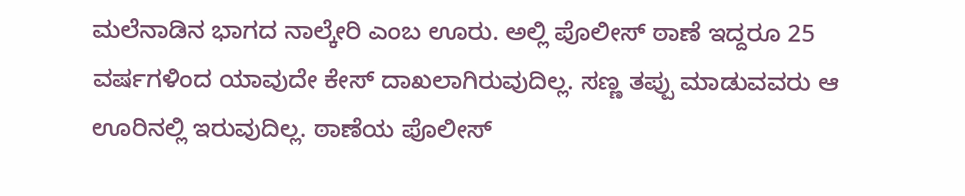ಮಲೆನಾಡಿನ ಭಾಗದ ನಾಲ್ಕೇರಿ ಎಂಬ ಊರು. ಅಲ್ಲಿ ಪೊಲೀಸ್ ಠಾಣೆ ಇದ್ದರೂ 25 ವರ್ಷಗಳಿಂದ ಯಾವುದೇ ಕೇಸ್ ದಾಖಲಾಗಿರುವುದಿಲ್ಲ. ಸಣ್ಣ ತಪ್ಪು ಮಾಡುವವರು ಆ ಊರಿನಲ್ಲಿ ಇರುವುದಿಲ್ಲ. ಠಾಣೆಯ ಪೊಲೀಸ್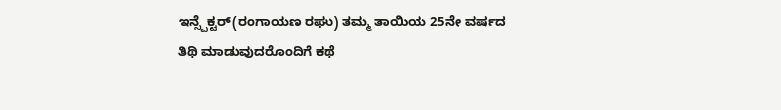ಇನ್ಸ್ಪೆಕ್ಟರ್(ರಂಗಾಯಣ ರಘು) ತಮ್ಮ ತಾಯಿಯ 25ನೇ ವರ್ಷದ ತಿಥಿ ಮಾಡುವುದರೊಂದಿಗೆ ಕಥೆ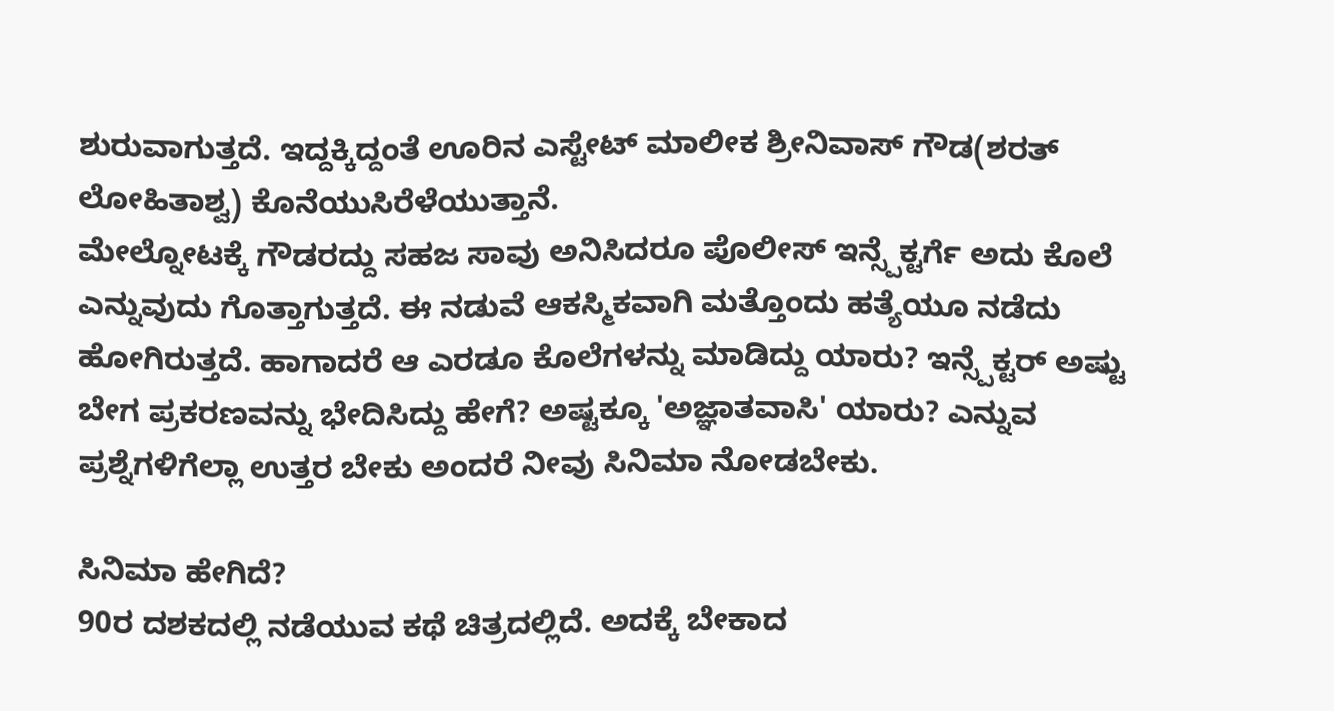ಶುರುವಾಗುತ್ತದೆ. ಇದ್ದಕ್ಕಿದ್ದಂತೆ ಊರಿನ ಎಸ್ಟೇಟ್ ಮಾಲೀಕ ಶ್ರೀನಿವಾಸ್ ಗೌಡ(ಶರತ್ ಲೋಹಿತಾಶ್ವ) ಕೊನೆಯುಸಿರೆಳೆಯುತ್ತಾನೆ.
ಮೇಲ್ನೋಟಕ್ಕೆ ಗೌಡರದ್ದು ಸಹಜ ಸಾವು ಅನಿಸಿದರೂ ಪೊಲೀಸ್ ಇನ್ಸ್ಪೆಕ್ಟರ್ಗೆ ಅದು ಕೊಲೆ ಎನ್ನುವುದು ಗೊತ್ತಾಗುತ್ತದೆ. ಈ ನಡುವೆ ಆಕಸ್ಮಿಕವಾಗಿ ಮತ್ತೊಂದು ಹತ್ಯೆಯೂ ನಡೆದು ಹೋಗಿರುತ್ತದೆ. ಹಾಗಾದರೆ ಆ ಎರಡೂ ಕೊಲೆಗಳನ್ನು ಮಾಡಿದ್ದು ಯಾರು? ಇನ್ಸ್ಪೆಕ್ಟರ್ ಅಷ್ಟು ಬೇಗ ಪ್ರಕರಣವನ್ನು ಭೇದಿಸಿದ್ದು ಹೇಗೆ? ಅಷ್ಟಕ್ಕೂ 'ಅಜ್ಞಾತವಾಸಿ' ಯಾರು? ಎನ್ನುವ ಪ್ರಶ್ನೆಗಳಿಗೆಲ್ಲಾ ಉತ್ತರ ಬೇಕು ಅಂದರೆ ನೀವು ಸಿನಿಮಾ ನೋಡಬೇಕು.

ಸಿನಿಮಾ ಹೇಗಿದೆ?
90ರ ದಶಕದಲ್ಲಿ ನಡೆಯುವ ಕಥೆ ಚಿತ್ರದಲ್ಲಿದೆ. ಅದಕ್ಕೆ ಬೇಕಾದ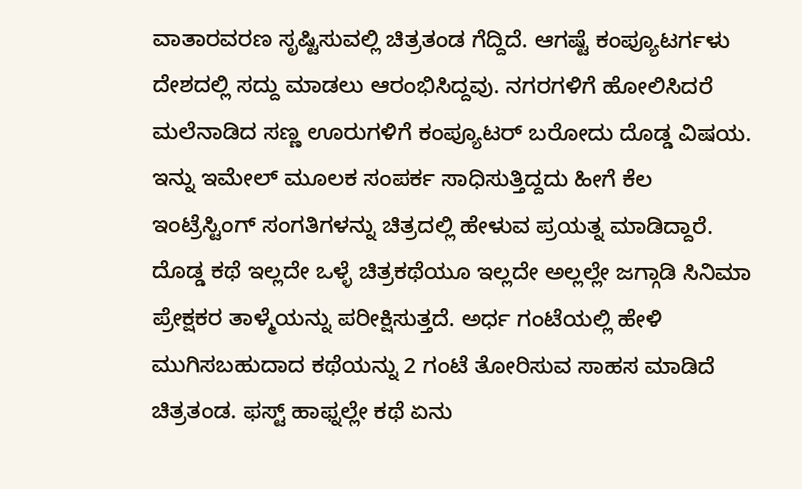ವಾತಾರವರಣ ಸೃಷ್ಟಿಸುವಲ್ಲಿ ಚಿತ್ರತಂಡ ಗೆದ್ದಿದೆ. ಆಗಷ್ಟೆ ಕಂಪ್ಯೂಟರ್ಗಳು ದೇಶದಲ್ಲಿ ಸದ್ದು ಮಾಡಲು ಆರಂಭಿಸಿದ್ದವು. ನಗರಗಳಿಗೆ ಹೋಲಿಸಿದರೆ ಮಲೆನಾಡಿದ ಸಣ್ಣ ಊರುಗಳಿಗೆ ಕಂಪ್ಯೂಟರ್ ಬರೋದು ದೊಡ್ಡ ವಿಷಯ. ಇನ್ನು ಇಮೇಲ್ ಮೂಲಕ ಸಂಪರ್ಕ ಸಾಧಿಸುತ್ತಿದ್ದದು ಹೀಗೆ ಕೆಲ ಇಂಟ್ರೆಸ್ಟಿಂಗ್ ಸಂಗತಿಗಳನ್ನು ಚಿತ್ರದಲ್ಲಿ ಹೇಳುವ ಪ್ರಯತ್ನ ಮಾಡಿದ್ದಾರೆ.
ದೊಡ್ಡ ಕಥೆ ಇಲ್ಲದೇ ಒಳ್ಳೆ ಚಿತ್ರಕಥೆಯೂ ಇಲ್ಲದೇ ಅಲ್ಲಲ್ಲೇ ಜಗ್ಗಾಡಿ ಸಿನಿಮಾ ಪ್ರೇಕ್ಷಕರ ತಾಳ್ಮೆಯನ್ನು ಪರೀಕ್ಷಿಸುತ್ತದೆ. ಅರ್ಧ ಗಂಟೆಯಲ್ಲಿ ಹೇಳಿ ಮುಗಿಸಬಹುದಾದ ಕಥೆಯನ್ನು 2 ಗಂಟೆ ತೋರಿಸುವ ಸಾಹಸ ಮಾಡಿದೆ ಚಿತ್ರತಂಡ. ಫಸ್ಟ್ ಹಾಫ್ನಲ್ಲೇ ಕಥೆ ಏನು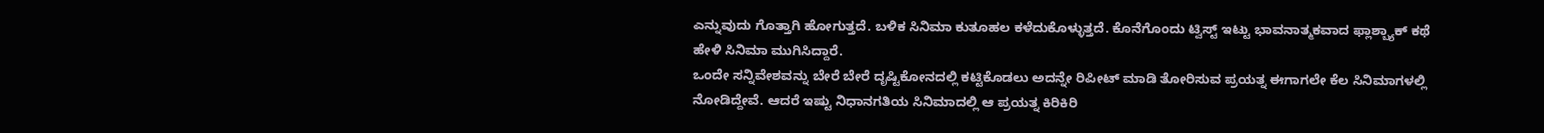ಎನ್ನುವುದು ಗೊತ್ತಾಗಿ ಹೋಗುತ್ತದೆ. ಬಳಿಕ ಸಿನಿಮಾ ಕುತೂಹಲ ಕಳೆದುಕೊಳ್ಳುತ್ತದೆ. ಕೊನೆಗೊಂದು ಟ್ವಿಸ್ಟ್ ಇಟ್ಟು ಭಾವನಾತ್ಮಕವಾದ ಫ್ಲಾಶ್ಬ್ಯಾಕ್ ಕಥೆ ಹೇಳಿ ಸಿನಿಮಾ ಮುಗಿಸಿದ್ದಾರೆ.
ಒಂದೇ ಸನ್ನಿವೇಶವನ್ನು ಬೇರೆ ಬೇರೆ ದೃಷ್ಟಿಕೋನದಲ್ಲಿ ಕಟ್ಟಿಕೊಡಲು ಅದನ್ನೇ ರಿಪೀಟ್ ಮಾಡಿ ತೋರಿಸುವ ಪ್ರಯತ್ನ ಈಗಾಗಲೇ ಕೆಲ ಸಿನಿಮಾಗಳಲ್ಲಿ ನೋಡಿದ್ದೇವೆ. ಆದರೆ ಇಷ್ಟು ನಿಧಾನಗತಿಯ ಸಿನಿಮಾದಲ್ಲಿ ಆ ಪ್ರಯತ್ನ ಕಿರಿಕಿರಿ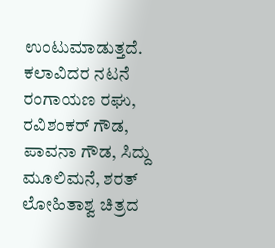ಉಂಟುಮಾಡುತ್ತದೆ.
ಕಲಾವಿದರ ನಟನೆ
ರಂಗಾಯಣ ರಘು, ರವಿಶಂಕರ್ ಗೌಡ, ಪಾವನಾ ಗೌಡ, ಸಿದ್ದು ಮೂಲಿಮನೆ, ಶರತ್ ಲೋಹಿತಾಶ್ವ ಚಿತ್ರದ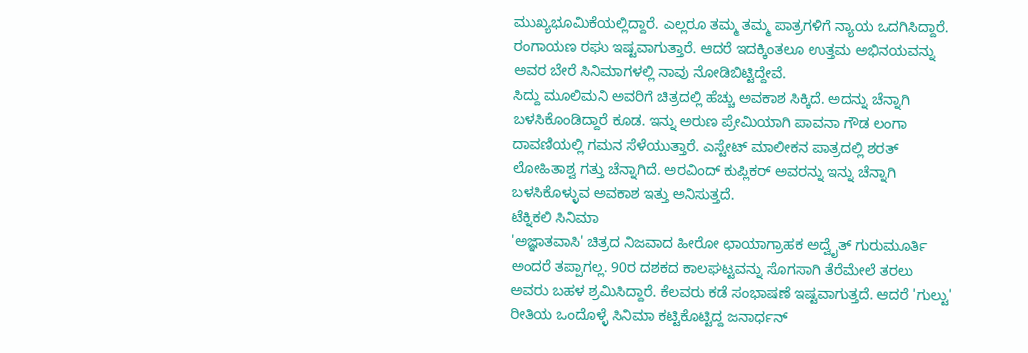ಮುಖ್ಯಭೂಮಿಕೆಯಲ್ಲಿದ್ದಾರೆ. ಎಲ್ಲರೂ ತಮ್ಮ ತಮ್ಮ ಪಾತ್ರಗಳಿಗೆ ನ್ಯಾಯ ಒದಗಿಸಿದ್ದಾರೆ. ರಂಗಾಯಣ ರಘು ಇಷ್ಟವಾಗುತ್ತಾರೆ. ಆದರೆ ಇದಕ್ಕಿಂತಲೂ ಉತ್ತಮ ಅಭಿನಯವನ್ನು ಅವರ ಬೇರೆ ಸಿನಿಮಾಗಳಲ್ಲಿ ನಾವು ನೋಡಿಬಿಟ್ಟಿದ್ದೇವೆ.
ಸಿದ್ದು ಮೂಲಿಮನಿ ಅವರಿಗೆ ಚಿತ್ರದಲ್ಲಿ ಹೆಚ್ಚು ಅವಕಾಶ ಸಿಕ್ಕಿದೆ. ಅದನ್ನು ಚೆನ್ನಾಗಿ ಬಳಸಿಕೊಂಡಿದ್ದಾರೆ ಕೂಡ. ಇನ್ನು ಅರುಣ ಪ್ರೇಮಿಯಾಗಿ ಪಾವನಾ ಗೌಡ ಲಂಗಾ ದಾವಣಿಯಲ್ಲಿ ಗಮನ ಸೆಳೆಯುತ್ತಾರೆ. ಎಸ್ಟೇಟ್ ಮಾಲೀಕನ ಪಾತ್ರದಲ್ಲಿ ಶರತ್ ಲೋಹಿತಾಶ್ವ ಗತ್ತು ಚೆನ್ನಾಗಿದೆ. ಅರವಿಂದ್ ಕುಪ್ಲಿಕರ್ ಅವರನ್ನು ಇನ್ನು ಚೆನ್ನಾಗಿ ಬಳಸಿಕೊಳ್ಳುವ ಅವಕಾಶ ಇತ್ತು ಅನಿಸುತ್ತದೆ.
ಟೆಕ್ನಿಕಲಿ ಸಿನಿಮಾ
'ಅಜ್ಞಾತವಾಸಿ' ಚಿತ್ರದ ನಿಜವಾದ ಹೀರೋ ಛಾಯಾಗ್ರಾಹಕ ಅದ್ವೈತ್ ಗುರುಮೂರ್ತಿ ಅಂದರೆ ತಪ್ಪಾಗಲ್ಲ. 90ರ ದಶಕದ ಕಾಲಘಟ್ಟವನ್ನು ಸೊಗಸಾಗಿ ತೆರೆಮೇಲೆ ತರಲು ಅವರು ಬಹಳ ಶ್ರಮಿಸಿದ್ದಾರೆ. ಕೆಲವರು ಕಡೆ ಸಂಭಾಷಣೆ ಇಷ್ಟವಾಗುತ್ತದೆ. ಆದರೆ 'ಗುಲ್ಟು' ರೀತಿಯ ಒಂದೊಳ್ಳೆ ಸಿನಿಮಾ ಕಟ್ಟಿಕೊಟ್ಟಿದ್ದ ಜನಾರ್ಧನ್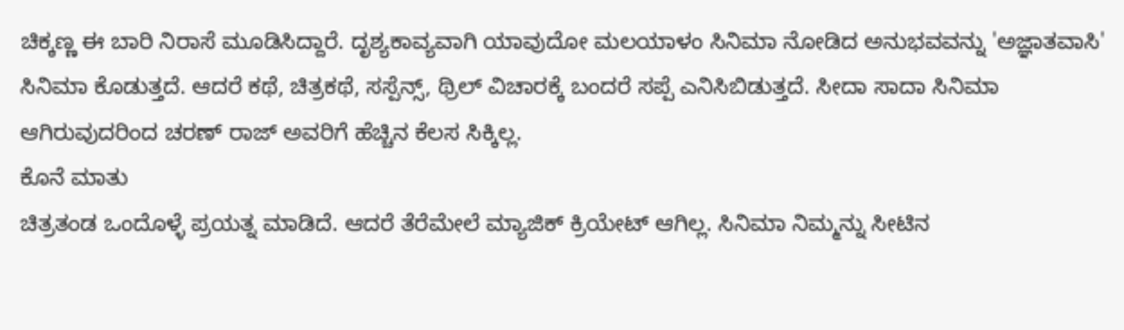ಚಿಕ್ಕಣ್ಣ ಈ ಬಾರಿ ನಿರಾಸೆ ಮೂಡಿಸಿದ್ದಾರೆ. ದೃಶ್ಯಕಾವ್ಯವಾಗಿ ಯಾವುದೋ ಮಲಯಾಳಂ ಸಿನಿಮಾ ನೋಡಿದ ಅನುಭವವನ್ನು 'ಅಜ್ಞಾತವಾಸಿ' ಸಿನಿಮಾ ಕೊಡುತ್ತದೆ. ಆದರೆ ಕಥೆ, ಚಿತ್ರಕಥೆ, ಸಸ್ಪೆನ್ಸ್, ಥ್ರಿಲ್ ವಿಚಾರಕ್ಕೆ ಬಂದರೆ ಸಪ್ಪೆ ಎನಿಸಿಬಿಡುತ್ತದೆ. ಸೀದಾ ಸಾದಾ ಸಿನಿಮಾ ಆಗಿರುವುದರಿಂದ ಚರಣ್ ರಾಜ್ ಅವರಿಗೆ ಹೆಚ್ಚಿನ ಕೆಲಸ ಸಿಕ್ಕಿಲ್ಲ.
ಕೊನೆ ಮಾತು
ಚಿತ್ರತಂಡ ಒಂದೊಳ್ಳೆ ಪ್ರಯತ್ನ ಮಾಡಿದೆ. ಆದರೆ ತೆರೆಮೇಲೆ ಮ್ಯಾಜಿಕ್ ಕ್ರಿಯೇಟ್ ಆಗಿಲ್ಲ. ಸಿನಿಮಾ ನಿಮ್ಮನ್ನು ಸೀಟಿನ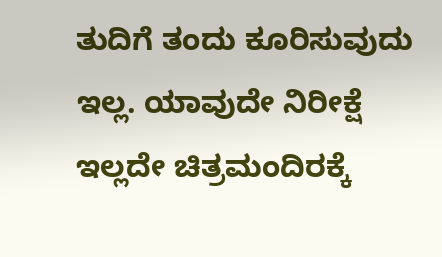ತುದಿಗೆ ತಂದು ಕೂರಿಸುವುದು ಇಲ್ಲ. ಯಾವುದೇ ನಿರೀಕ್ಷೆ ಇಲ್ಲದೇ ಚಿತ್ರಮಂದಿರಕ್ಕೆ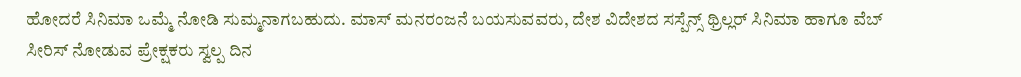ಹೋದರೆ ಸಿನಿಮಾ ಒಮ್ಮೆ ನೋಡಿ ಸುಮ್ಮನಾಗಬಹುದು. ಮಾಸ್ ಮನರಂಜನೆ ಬಯಸುವವರು, ದೇಶ ವಿದೇಶದ ಸಸ್ಪೆನ್ಸ್ ಥ್ರಿಲ್ಲರ್ ಸಿನಿಮಾ ಹಾಗೂ ವೆಬ್ ಸೀರಿಸ್ ನೋಡುವ ಪ್ರೇಕ್ಷಕರು ಸ್ವಲ್ಪ ದಿನ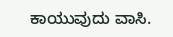ಕಾಯುವುದು ವಾಸಿ.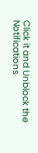Click it and Unblock the Notifications